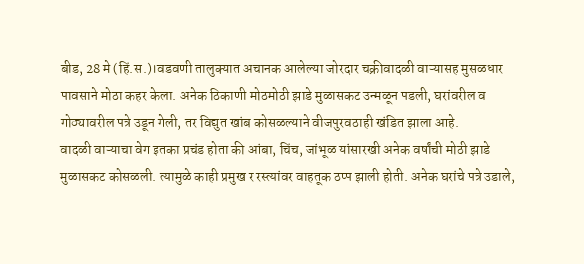बीड, 28 मे (हिं.स.)।वडवणी तालुक्यात अचानक आलेल्या जोरदार चक्रीवादळी वाऱ्यासह मुसळधार पावसाने मोठा कहर केला. अनेक ठिकाणी मोठमोठी झाडे मुळासकट उन्मळून पडली, घरांवरील व गोठ्यावरील पत्रे उडून गेली, तर विद्युत खांब कोसळल्याने वीजपुरवठाही खंडित झाला आहे.
वादळी वाऱ्याचा वेग इतका प्रचंड होता की आंबा, चिंच, जांभूळ यांसारखी अनेक वर्षांची मोठी झाडे मुळासकट कोसळली. त्यामुळे काही प्रमुख र रस्त्यांवर वाहतूक ठप्प झाली होती. अनेक घरांचे पत्रे उडाले,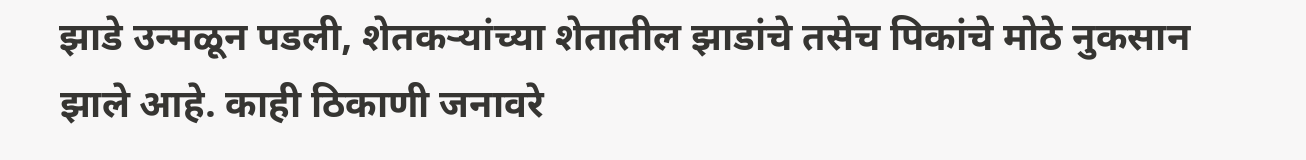झाडे उन्मळून पडली, शेतकऱ्यांच्या शेतातील झाडांचे तसेच पिकांचे मोठे नुकसान झाले आहे. काही ठिकाणी जनावरे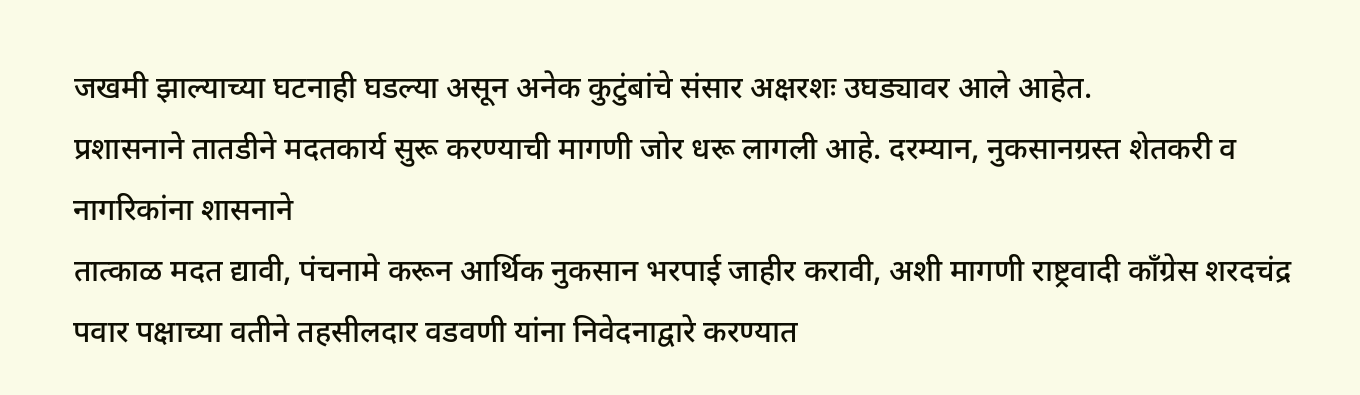जखमी झाल्याच्या घटनाही घडल्या असून अनेक कुटुंबांचे संसार अक्षरशः उघड्यावर आले आहेत.
प्रशासनाने तातडीने मदतकार्य सुरू करण्याची मागणी जोर धरू लागली आहे. दरम्यान, नुकसानग्रस्त शेतकरी व नागरिकांना शासनाने
तात्काळ मदत द्यावी, पंचनामे करून आर्थिक नुकसान भरपाई जाहीर करावी, अशी मागणी राष्ट्रवादी काँग्रेस शरदचंद्र पवार पक्षाच्या वतीने तहसीलदार वडवणी यांना निवेदनाद्वारे करण्यात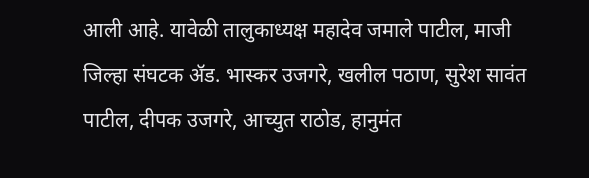आली आहे. यावेळी तालुकाध्यक्ष महादेव जमाले पाटील, माजी जिल्हा संघटक ॲड. भास्कर उजगरे, खलील पठाण, सुरेश सावंत पाटील, दीपक उजगरे, आच्युत राठोड, हानुमंत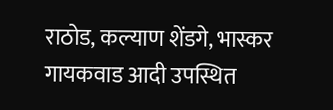राठोड, कल्याण शेंडगे, भास्कर गायकवाड आदी उपस्थित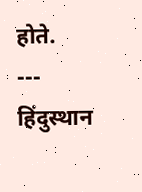होते.
---
हिंदुस्थान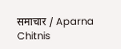समाचार / Aparna Chitnis